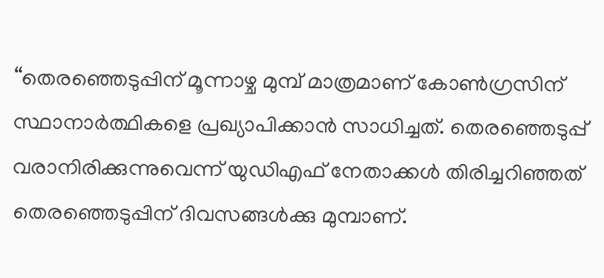“തെരഞ്ഞെടുപ്പിന് മൂന്നാഴ്ച മുമ്പ് മാത്രമാണ് കോൺഗ്രസിന് സ്ഥാനാർത്ഥികളെ പ്രഖ്യാപിക്കാൻ സാധിച്ചത്. തെരഞ്ഞെടുപ്പ് വരാനിരിക്കുന്നുവെന്ന് യുഡിഎഫ് നേതാക്കൾ തിരിച്ചറിഞ്ഞത് തെരഞ്ഞെടുപ്പിന് ദിവസങ്ങൾക്കു മുമ്പാണ്.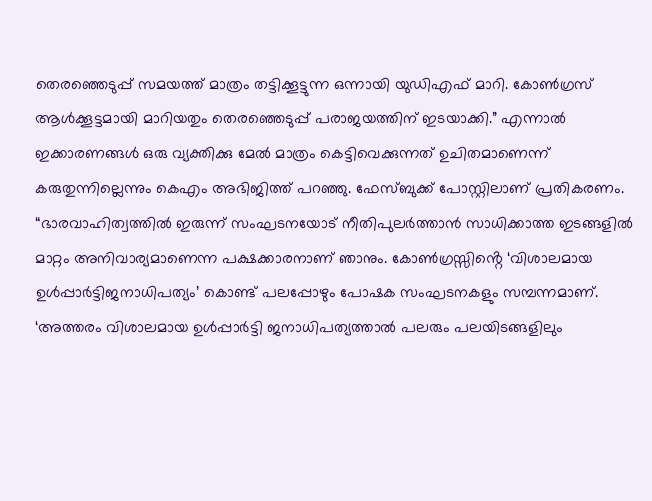തെരഞ്ഞെടുപ്പ് സമയത്ത് മാത്രം തട്ടിക്കൂട്ടുന്ന ഒന്നായി യുഡിഎഫ് മാറി. കോൺഗ്രസ് ആൾക്കൂട്ടമായി മാറിയതും തെരഞ്ഞെടുപ്പ് പരാജയത്തിന് ഇടയാക്കി.” എന്നാൽ ഇക്കാരണങ്ങൾ ഒരു വ്യക്തിക്കു മേൽ മാത്രം കെട്ടിവെക്കുന്നത് ഉചിതമാണെന്ന് കരുതുന്നില്ലെന്നും കെഎം അഭിജിത്ത് പറഞ്ഞു. ഫേസ്ബുക്ക് പോസ്റ്റിലാണ് പ്രതികരണം.
“ഭാരവാഹിത്വത്തിൽ ഇരുന്ന് സംഘടനയോട് നീതിപുലർത്താൻ സാധിക്കാത്ത ഇടങ്ങളിൽ മാറ്റം അനിവാര്യമാണെന്ന പക്ഷക്കാരനാണ് ഞാനും. കോൺഗ്രസ്സിൻ്റെ ‘വിശാലമായ ഉൾപ്പാർട്ടിജനാധിപത്യം’ കൊണ്ട് പലപ്പോഴും പോഷക സംഘടനകളും സമ്പന്നമാണ്. ‘അത്തരം വിശാലമായ ഉൾപ്പാർട്ടി ജനാധിപത്യത്താൽ പലരും പലയിടങ്ങളിലും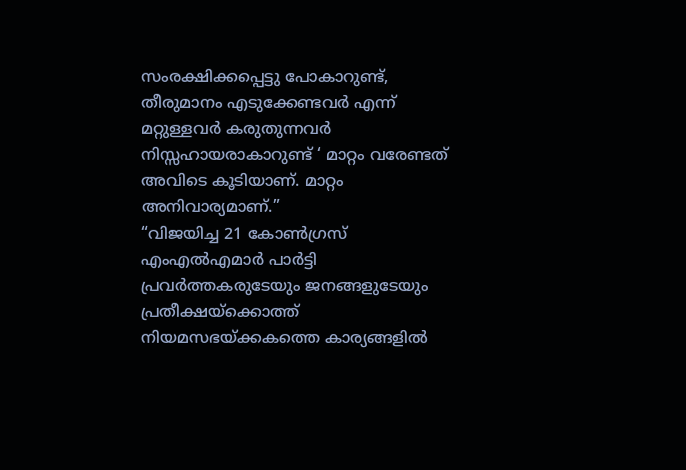സംരക്ഷിക്കപ്പെട്ടു പോകാറുണ്ട്, തീരുമാനം എടുക്കേണ്ടവർ എന്ന് മറ്റുള്ളവർ കരുതുന്നവർ നിസ്സഹായരാകാറുണ്ട് ‘ മാറ്റം വരേണ്ടത് അവിടെ കൂടിയാണ്. മാറ്റം അനിവാര്യമാണ്.”
“വിജയിച്ച 21 കോൺഗ്രസ് എംഎൽഎമാർ പാർട്ടി പ്രവർത്തകരുടേയും ജനങ്ങളുടേയും പ്രതീക്ഷയ്ക്കൊത്ത് നിയമസഭയ്ക്കകത്തെ കാര്യങ്ങളിൽ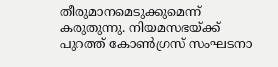തീരുമാനമെടുക്കുമെന്ന് കരുതുന്നു. നിയമസഭയ്ക്ക് പുറത്ത് കോൺഗ്രസ് സംഘടനാ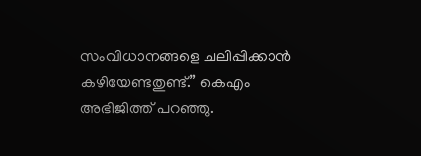സംവിധാനങ്ങളെ ചലിപ്പിക്കാൻ കഴിയേണ്ടതുണ്ട്.” കെഎം അഭിജിത്ത് പറഞ്ഞു.